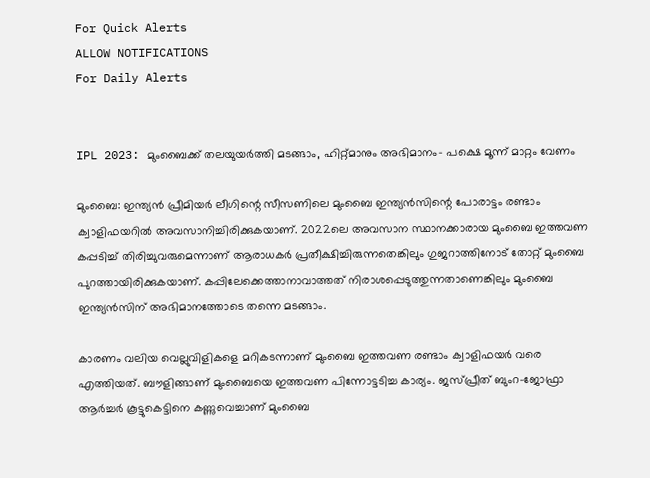For Quick Alerts
ALLOW NOTIFICATIONS
For Daily Alerts


IPL 2023: മുംബൈക്ക് തലയുയര്‍ത്തി മടങ്ങാം, ഹിറ്റ്മാനും അഭിമാനം- പക്ഷെ മൂന്ന് മാറ്റം വേണം

മുംബൈ: ഇന്ത്യന്‍ പ്രീമിയര്‍ ലീഗിന്റെ സീസണിലെ മുംബൈ ഇന്ത്യന്‍സിന്റെ പോരാട്ടം രണ്ടാം ക്വാളിഫയറില്‍ അവസാനിച്ചിരിക്കുകയാണ്. 2022ലെ അവസാന സ്ഥാനക്കാരായ മുംബൈ ഇത്തവണ കപ്പടിച്ച് തിരിച്ചുവരുമെന്നാണ് ആരാധകര്‍ പ്രതീക്ഷിച്ചിരുന്നതെങ്കിലും ഗുജറാത്തിനോട് തോറ്റ് മുംബൈ പുറത്തായിരിക്കുകയാണ്. കപ്പിലേക്കെത്താനാവാത്തത് നിരാശപ്പെടുത്തുന്നതാണെങ്കിലും മുംബൈ ഇന്ത്യന്‍സിന് അഭിമാനത്തോടെ തന്നെ മടങ്ങാം.

കാരണം വലിയ വെല്ലുവിളികളെ മറികടന്നാണ് മുംബൈ ഇത്തവണ രണ്ടാം ക്വാളിഫയര്‍ വരെ എത്തിയത്. ബൗളിങ്ങാണ് മുംബൈയെ ഇത്തവണ പിന്നോട്ടടിച്ച കാര്യം. ജസ്പ്രീത് ബുംറ-ജോഫ്രാ ആര്‍ച്ചര്‍ കൂട്ടുകെട്ടിനെ കണ്ണുവെച്ചാണ് മുംബൈ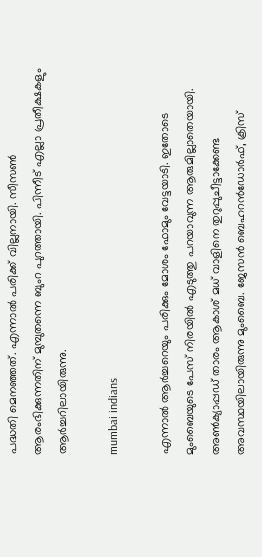പദ്ധതി മെനഞ്ഞത്. എന്നാല്‍ പരിക്ക് വില്ലനായി. സീസണ്‍ ആരംഭിക്കുന്നതിന് മുമ്പുതന്നെ ബുംറ പുറത്തായി. പിന്നീട് എല്ലാ പ്രതീക്ഷകളും ആര്‍ച്ചറിലായിരുന്നു.

mumbai indians

എന്നാല്‍ ആര്‍ച്ചറെയും പരിക്കും മോശം ഫോമും വേട്ടയാടി. ഇതോടെ മുംബൈയുടെ പേസ് നിരയില്‍ എടുത്തു പറയാവുന്ന ആരുമില്ലാതെയായി. അണ്‍ക്യാപ്പഡ് താരം ആകാശ് മധ് വാളിനെ തുറുപ്പുചീട്ടാക്കേണ്ട അവസ്ഥയിലായിരുന്നു മുംബൈ. ജേസന്‍ ബെഹറന്‍ഡോര്‍ഫ്, ക്രിസ്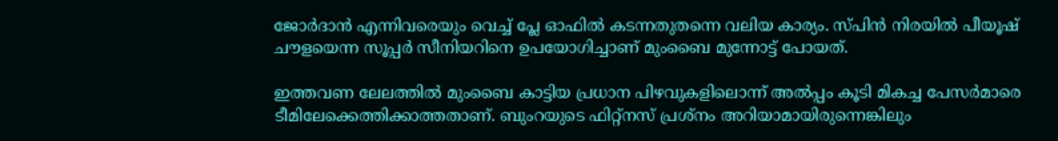ജോര്‍ദാന്‍ എന്നിവരെയും വെച്ച് പ്ലേ ഓഫില്‍ കടന്നതുതന്നെ വലിയ കാര്യം. സ്പിന്‍ നിരയില്‍ പീയൂഷ് ചൗളയെന്ന സൂപ്പര്‍ സീനിയറിനെ ഉപയോഗിച്ചാണ് മുംബൈ മുന്നോട്ട് പോയത്.

ഇത്തവണ ലേലത്തില്‍ മുംബൈ കാട്ടിയ പ്രധാന പിഴവുകളിലൊന്ന് അല്‍പ്പം കൂടി മികച്ച പേസര്‍മാരെ ടീമിലേക്കെത്തിക്കാത്തതാണ്. ബുംറയുടെ ഫിറ്റ്‌നസ് പ്രശ്‌നം അറിയാമായിരുന്നെങ്കിലും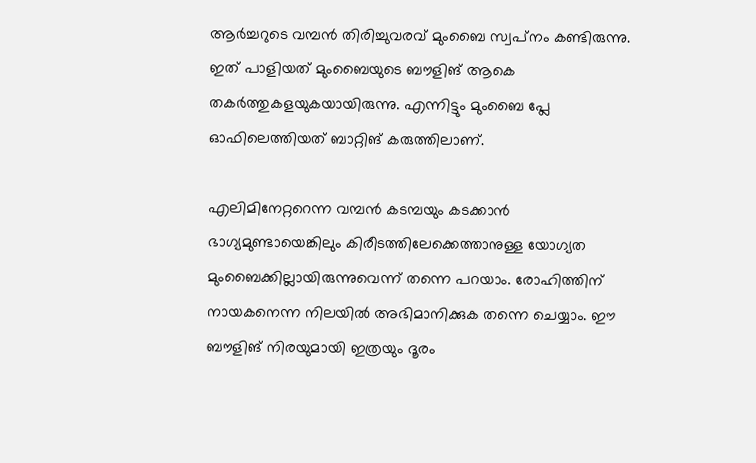ആര്‍ച്ചറുടെ വമ്പന്‍ തിരിച്ചുവരവ് മുംബൈ സ്വപ്‌നം കണ്ടിരുന്നു. ഇത് പാളിയത് മുംബൈയുടെ ബൗളിങ് ആകെ തകര്‍ത്തുകളയുകയായിരുന്നു. എന്നിട്ടും മുംബൈ പ്ലേ ഓഫിലെത്തിയത് ബാറ്റിങ് കരുത്തിലാണ്.

എലിമിനേറ്ററെന്ന വമ്പന്‍ കടമ്പയും കടക്കാന്‍ ഭാഗ്യമുണ്ടായെങ്കിലും കിരീടത്തിലേക്കെത്താനുള്ള യോഗ്യത മുംബൈക്കില്ലായിരുന്നുവെന്ന് തന്നെ പറയാം. രോഹിത്തിന് നായകനെന്ന നിലയില്‍ അഭിമാനിക്കുക തന്നെ ചെയ്യാം. ഈ ബൗളിങ് നിരയുമായി ഇത്രയും ദൂരം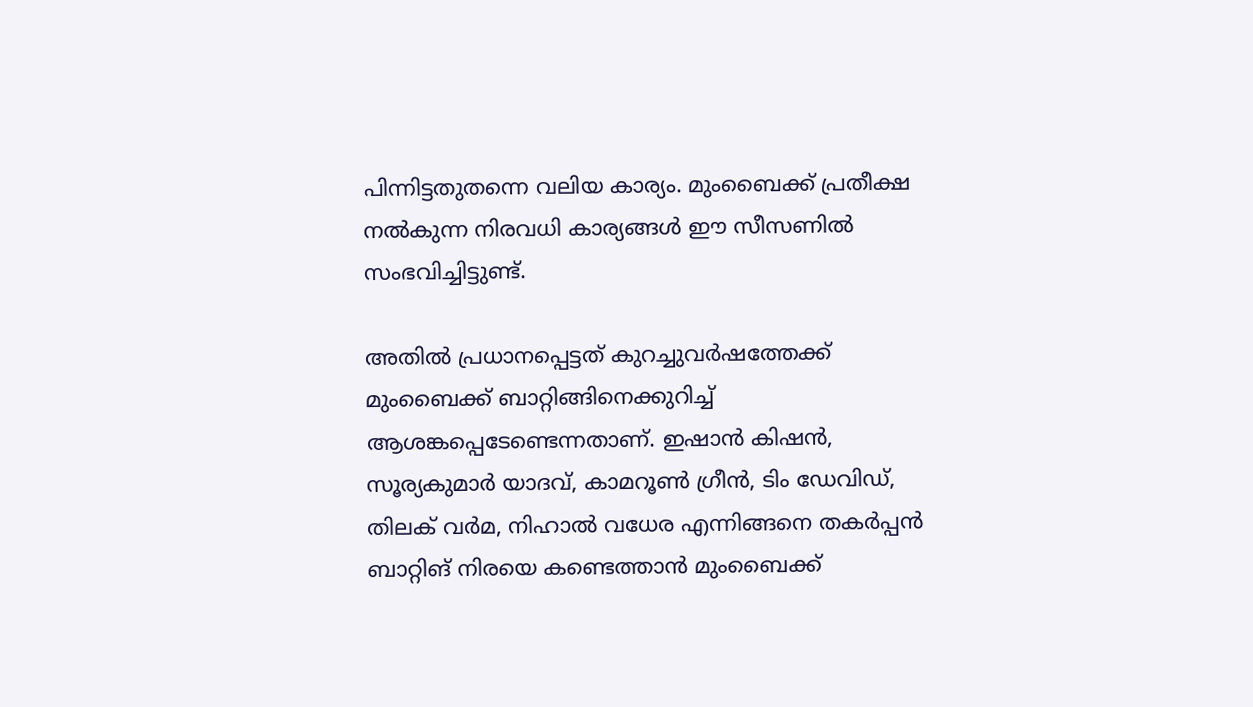പിന്നിട്ടതുതന്നെ വലിയ കാര്യം. മുംബൈക്ക് പ്രതീക്ഷ നല്‍കുന്ന നിരവധി കാര്യങ്ങള്‍ ഈ സീസണില്‍ സംഭവിച്ചിട്ടുണ്ട്.

അതില്‍ പ്രധാനപ്പെട്ടത് കുറച്ചുവര്‍ഷത്തേക്ക് മുംബൈക്ക് ബാറ്റിങ്ങിനെക്കുറിച്ച് ആശങ്കപ്പെടേണ്ടെന്നതാണ്. ഇഷാന്‍ കിഷന്‍, സൂര്യകുമാര്‍ യാദവ്, കാമറൂണ്‍ ഗ്രീന്‍, ടിം ഡേവിഡ്, തിലക് വര്‍മ, നിഹാല്‍ വധേര എന്നിങ്ങനെ തകര്‍പ്പന്‍ ബാറ്റിങ് നിരയെ കണ്ടെത്താന്‍ മുംബൈക്ക്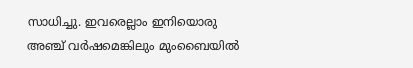സാധിച്ചു. ഇവരെല്ലാം ഇനിയൊരു അഞ്ച് വര്‍ഷമെങ്കിലും മുംബൈയില്‍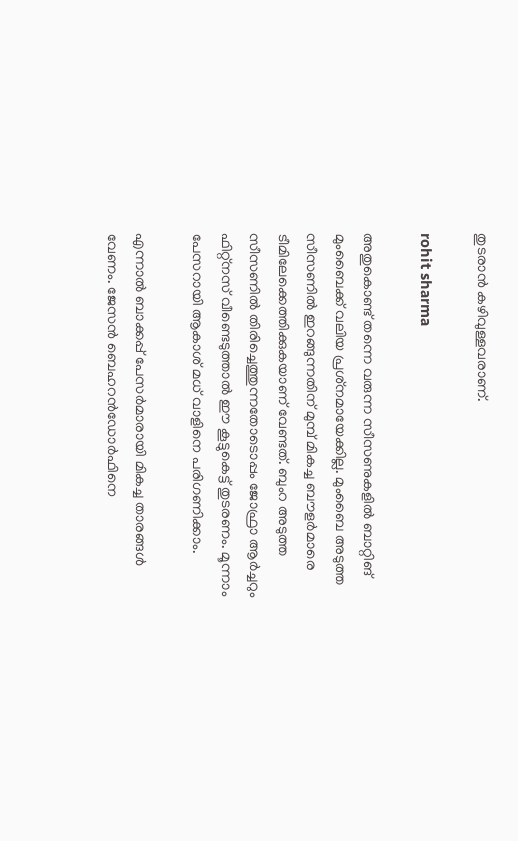തുടരാന്‍ കഴിവുള്ളവരാണ്.

rohit sharma

അതുകൊണ്ട് തന്നെ വരുന്ന സീസണുകളില്‍ ബാറ്റിങ് മുംബൈക്ക് വലിയ പ്രശ്‌നമായേക്കില്ല. മുംബൈ അടുത്ത സീസണില്‍ ഇറങ്ങുന്നതിന് മുമ്പ് മികച്ച ബൗളര്‍മാരെ ടീമിലേക്കെത്തിക്കുകയാണ് വേണ്ടത്. ബുംറ അടുത്ത സീസണില്‍ തിരിച്ചെത്തുന്നതോടൊപ്പം ജോഫ്രാ ആര്‍ച്ചറും ഫിറ്റ്‌നസ് വീണ്ടെടുത്താല്‍ ഈ കൂട്ടുകെട്ട് തുടരണം. മൂന്നാം പേസറായി ആകാശ് മധ് വാളിനെ പരിഗണിക്കാം.

എന്നാല്‍ ബാക്കപ്പ് പേസര്‍മാരായി മികച്ച താരങ്ങള്‍ വേണം. ജേസന്‍ ബെഹറന്‍ഡോര്‍ഫിനെ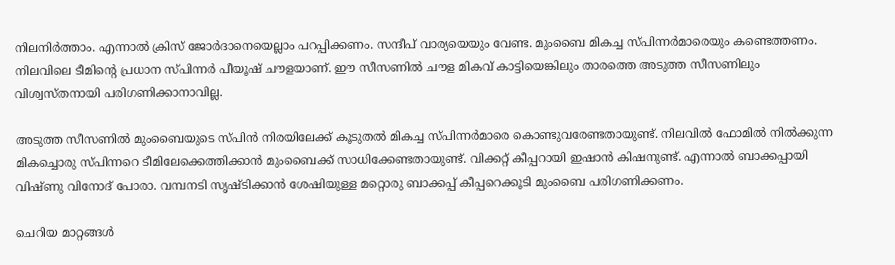നിലനിര്‍ത്താം. എന്നാല്‍ ക്രിസ് ജോര്‍ദാനെയെല്ലാം പറപ്പിക്കണം. സന്ദീപ് വാര്യയെയും വേണ്ട. മുംബൈ മികച്ച സ്പിന്നര്‍മാരെയും കണ്ടെത്തണം. നിലവിലെ ടീമിന്റെ പ്രധാന സ്പിന്നര്‍ പീയൂഷ് ചൗളയാണ്. ഈ സീസണില്‍ ചൗള മികവ് കാട്ടിയെങ്കിലും താരത്തെ അടുത്ത സീസണിലും വിശ്വസ്തനായി പരിഗണിക്കാനാവില്ല.

അടുത്ത സീസണില്‍ മുംബൈയുടെ സ്പിന്‍ നിരയിലേക്ക് കൂടുതല്‍ മികച്ച സ്പിന്നര്‍മാരെ കൊണ്ടുവരേണ്ടതായുണ്ട്. നിലവില്‍ ഫോമില്‍ നില്‍ക്കുന്ന മികച്ചൊരു സ്പിന്നറെ ടീമിലേക്കെത്തിക്കാന്‍ മുംബൈക്ക് സാധിക്കേണ്ടതായുണ്ട്. വിക്കറ്റ് കീപ്പറായി ഇഷാന്‍ കിഷനുണ്ട്. എന്നാല്‍ ബാക്കപ്പായി വിഷ്ണു വിനോദ് പോരാ. വമ്പനടി സൃഷ്ടിക്കാന്‍ ശേഷിയുള്ള മറ്റൊരു ബാക്കപ്പ് കീപ്പറെക്കൂടി മുംബൈ പരിഗണിക്കണം.

ചെറിയ മാറ്റങ്ങള്‍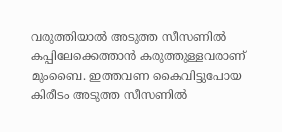വരുത്തിയാല്‍ അടുത്ത സീസണില്‍ കപ്പിലേക്കെത്താന്‍ കരുത്തുള്ളവരാണ് മുംബൈ. ഇത്തവണ കൈവിട്ടുപോയ കിരീടം അടുത്ത സീസണില്‍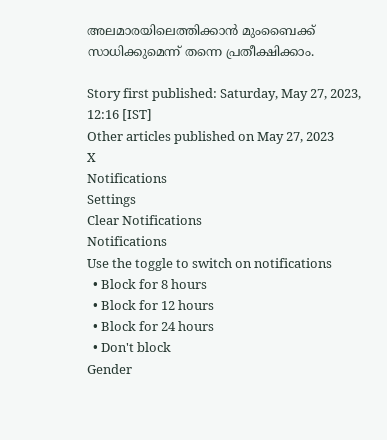അലമാരയിലെത്തിക്കാന്‍ മുംബൈക്ക് സാധിക്കുമെന്ന് തന്നെ പ്രതീക്ഷിക്കാം.

Story first published: Saturday, May 27, 2023, 12:16 [IST]
Other articles published on May 27, 2023
X
Notifications
Settings
Clear Notifications
Notifications
Use the toggle to switch on notifications
  • Block for 8 hours
  • Block for 12 hours
  • Block for 24 hours
  • Don't block
Gender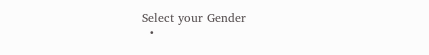Select your Gender
  •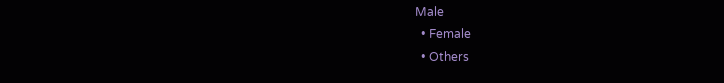Male
  • Female
  • Others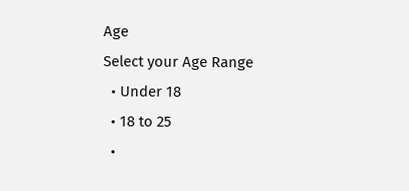Age
Select your Age Range
  • Under 18
  • 18 to 25
  •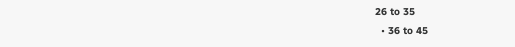26 to 35
  • 36 to 45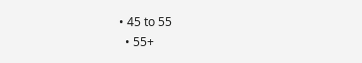• 45 to 55
  • 55+